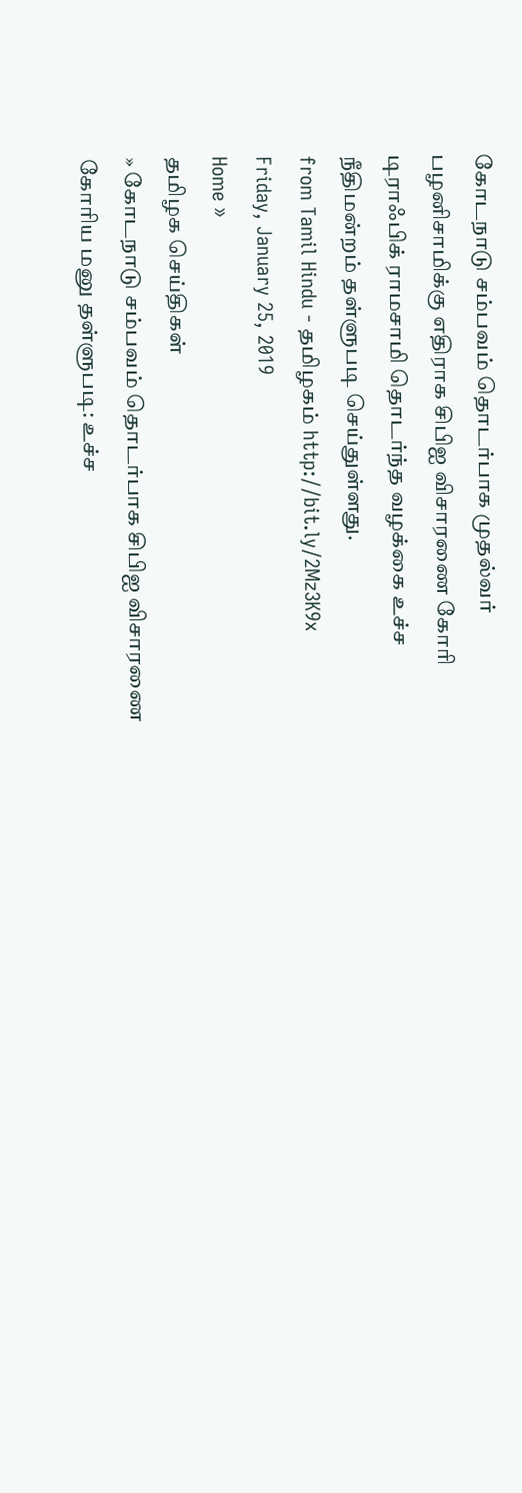கோடநாடு சம்பவம் தொடர்பாக முதல்வர் பழனிசாமிக்கு எதிராக சிபிஐ விசாரணை கோரி டிராஃபிக் ராமசாமி தொடர்ந்த வழக்கை உச்ச நீதிமன்றம் தள்ளுபடி செய்துள்ளது.
from Tamil Hindu - தமிழகம் http://bit.ly/2Mz3K9x
Friday, January 25, 2019
Home »
தமிழக செய்திகள்
» கோடநாடு சம்பவம் தொடர்பாக சிபிஐ விசாரணை கோரிய மனு தள்ளுபடி: உச்ச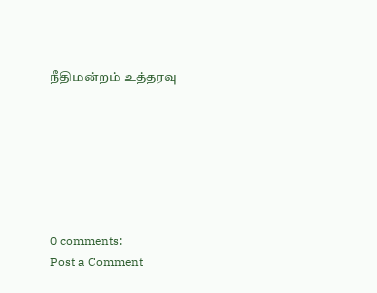நீதிமன்றம் உத்தரவு







0 comments:
Post a Comment